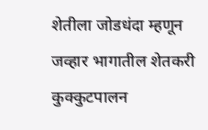शेतीला जोडधंदा म्हणून जव्हार भागातील शेतकरी कुक्कुटपालन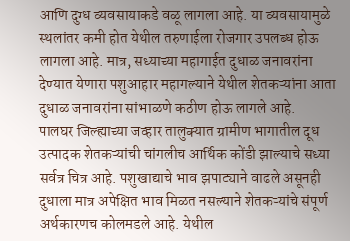आणि दुग्ध व्यवसायाकडे वळू लागला आहे. या व्यवसायामुळे स्थलांतर कमी होत येथील तरुणाईला रोजगार उपलब्ध होऊ लागला आहे. मात्र, सध्याच्या महागाईत दुधाळ जनावरांना देण्यात येणारा पशुआहार महागल्याने येथील शेतकऱ्यांना आता दुधाळ जनावरांना सांभाळणे कठीण होऊ लागले आहे.
पालघर जिल्ह्याच्या जव्हार तालुक्यात ग्रामीण भागातील दूध उत्पादक शेतकऱ्यांची चांगलीच आर्थिक कोंडी झाल्याचे सध्या सर्वत्र चित्र आहे. पशुखाद्याचे भाव झपाट्याने वाढले असूनही दुधाला मात्र अपेक्षित भाव मिळत नसल्याने शेतकऱ्यांचे संपूर्ण अर्थकारणच कोलमडले आहे. येथील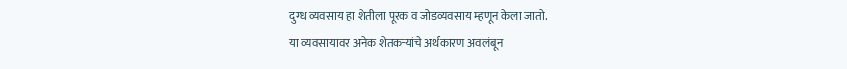दुग्ध व्यवसाय हा शेतीला पूरक व जोडव्यवसाय म्हणून केला जातो.
या व्यवसायावर अनेक शेतकऱ्यांचे अर्थकारण अवलंबून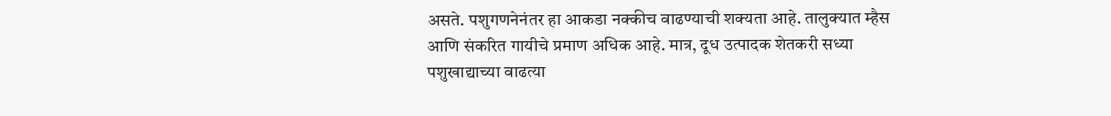असते. पशुगणनेनंतर हा आकडा नक्कीच वाढण्याची शक्यता आहे. तालुक्यात म्हैस आणि संकरित गायीचे प्रमाण अधिक आहे. मात्र, दूध उत्पादक शेतकरी सध्या पशुखाद्याच्या वाढत्या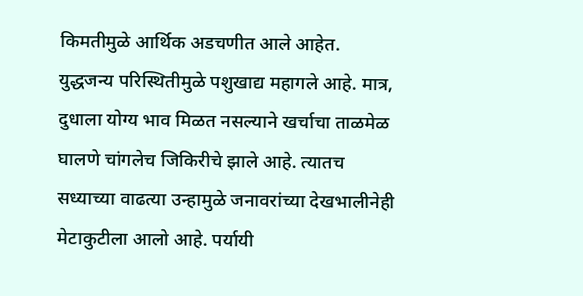किमतीमुळे आर्थिक अडचणीत आले आहेत.
युद्धजन्य परिस्थितीमुळे पशुखाद्य महागले आहे. मात्र, दुधाला योग्य भाव मिळत नसल्याने खर्चाचा ताळमेळ घालणे चांगलेच जिकिरीचे झाले आहे. त्यातच सध्याच्या वाढत्या उन्हामुळे जनावरांच्या देखभालीनेही मेटाकुटीला आलो आहे. पर्यायी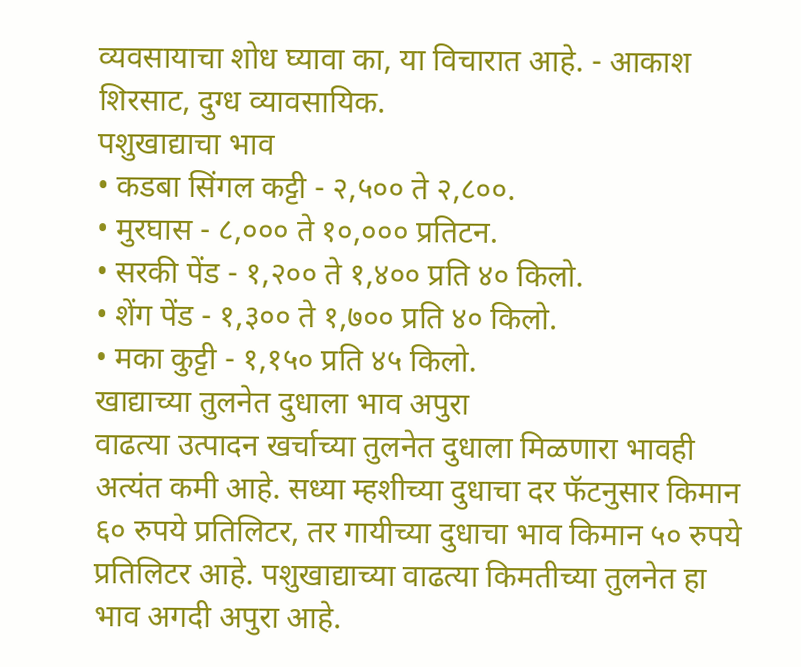व्यवसायाचा शोध घ्यावा का, या विचारात आहे. - आकाश शिरसाट, दुग्ध व्यावसायिक.
पशुखाद्याचा भाव
• कडबा सिंगल कट्टी - २,५०० ते २,८००.
• मुरघास - ८,००० ते १०,००० प्रतिटन.
• सरकी पेंड - १,२०० ते १,४०० प्रति ४० किलो.
• शेंग पेंड - १,३०० ते १,७०० प्रति ४० किलो.
• मका कुट्टी - १,१५० प्रति ४५ किलो.
खाद्याच्या तुलनेत दुधाला भाव अपुरा
वाढत्या उत्पादन खर्चाच्या तुलनेत दुधाला मिळणारा भावही अत्यंत कमी आहे. सध्या म्हशीच्या दुधाचा दर फॅटनुसार किमान ६० रुपये प्रतिलिटर, तर गायीच्या दुधाचा भाव किमान ५० रुपये प्रतिलिटर आहे. पशुखाद्याच्या वाढत्या किमतीच्या तुलनेत हा भाव अगदी अपुरा आहे.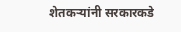शेतकऱ्यांनी सरकारकडे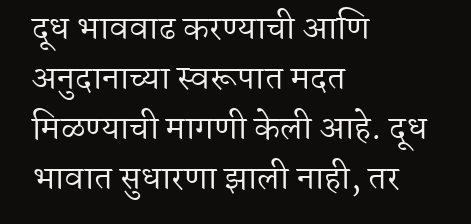दूध भाववाढ करण्याची आणि अनुदानाच्या स्वरूपात मदत मिळण्याची मागणी केली आहे. दूध भावात सुधारणा झाली नाही, तर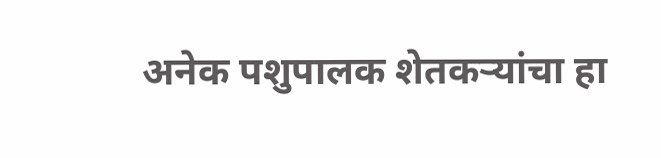अनेक पशुपालक शेतकऱ्यांचा हा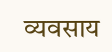व्यवसाय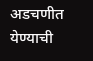अडचणीत येण्याची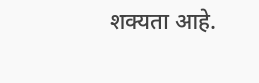शक्यता आहे.